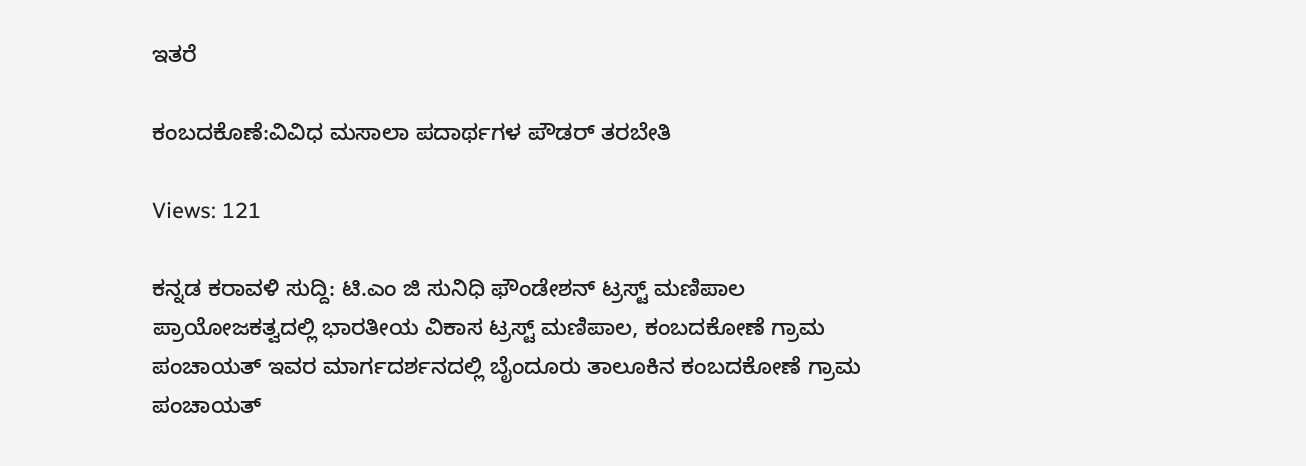ಇತರೆ

ಕಂಬದಕೊಣೆ:ವಿವಿಧ ಮಸಾಲಾ ಪದಾರ್ಥಗಳ ಪೌಡರ್ ತರಬೇತಿ

Views: 121

ಕನ್ನಡ ಕರಾವಳಿ ಸುದ್ದಿ: ಟಿ.ಎಂ ಜಿ ಸುನಿಧಿ ಫೌಂಡೇಶನ್ ಟ್ರಸ್ಟ್ ಮಣಿಪಾಲ ಪ್ರಾಯೋಜಕತ್ವದಲ್ಲಿ ಭಾರತೀಯ ವಿಕಾಸ ಟ್ರಸ್ಟ್ ಮಣಿಪಾಲ, ಕಂಬದಕೋಣೆ ಗ್ರಾಮ ಪಂಚಾಯತ್ ಇವರ ಮಾರ್ಗದರ್ಶನದಲ್ಲಿ ಬೈಂದೂರು ತಾಲೂಕಿನ ಕಂಬದಕೋಣೆ ಗ್ರಾಮ ಪಂಚಾಯತ್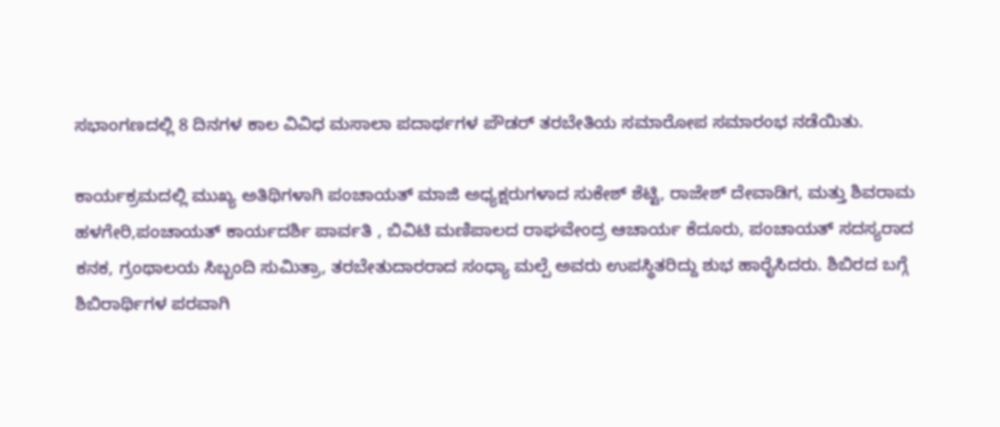ಸಭಾಂಗಣದಲ್ಲಿ 8 ದಿನಗಳ ಕಾಲ ವಿವಿಧ ಮಸಾಲಾ ಪದಾರ್ಥಗಳ ಪೌಡರ್ ತರಬೇತಿಯ ಸಮಾರೋಪ ಸಮಾರಂಭ ನಡೆಯಿತು.

ಕಾರ್ಯಕ್ರಮದಲ್ಲಿ ಮುಖ್ಯ ಅತಿಥಿಗಳಾಗಿ ಪಂಚಾಯತ್ ಮಾಜಿ ಅಧ್ಯಕ್ಷರುಗಳಾದ ಸುಕೇಶ್ ಶೆಟ್ಟಿ, ರಾಜೇಶ್ ದೇವಾಡಿಗ, ಮತ್ತು ಶಿವರಾಮ ಹಳಗೇರಿ,ಪಂಚಾಯತ್ ಕಾರ್ಯದರ್ಶಿ ಪಾರ್ವತಿ , ಬಿವಿಟಿ ಮಣಿಪಾಲದ ರಾಘವೇಂದ್ರ ಆಚಾರ್ಯ ಕೆದೂರು, ಪಂಚಾಯತ್ ಸದಸ್ಯರಾದ ಕನಕ, ಗ್ರಂಥಾಲಯ ಸಿಬ್ಬಂದಿ ಸುಮಿತ್ರಾ, ತರಬೇತುದಾರರಾದ ಸಂಧ್ಯಾ ಮಲ್ಪೆ ಅವರು ಉಪಸ್ಥಿತರಿದ್ದು ಶುಭ ಹಾರೈಸಿದರು. ಶಿಬಿರದ ಬಗ್ಗೆ ಶಿಬಿರಾರ್ಥಿಗಳ ಪರವಾಗಿ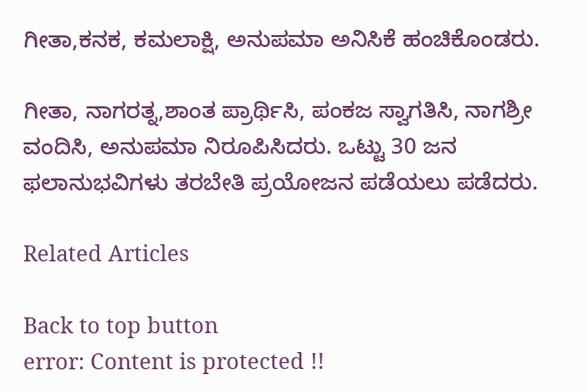ಗೀತಾ,ಕನಕ, ಕಮಲಾಕ್ಷಿ, ಅನುಪಮಾ ಅನಿಸಿಕೆ ಹಂಚಿಕೊಂಡರು.

ಗೀತಾ, ನಾಗರತ್ನ,ಶಾಂತ ಪ್ರಾರ್ಥಿಸಿ, ಪಂಕಜ ಸ್ವಾಗತಿಸಿ, ನಾಗಶ್ರೀ ವಂದಿಸಿ, ಅನುಪಮಾ ನಿರೂಪಿಸಿದರು. ಒಟ್ಟು 30 ಜನ ಫಲಾನುಭವಿಗಳು ತರಬೇತಿ ಪ್ರಯೋಜನ ಪಡೆಯಲು ಪಡೆದರು.

Related Articles

Back to top button
error: Content is protected !!